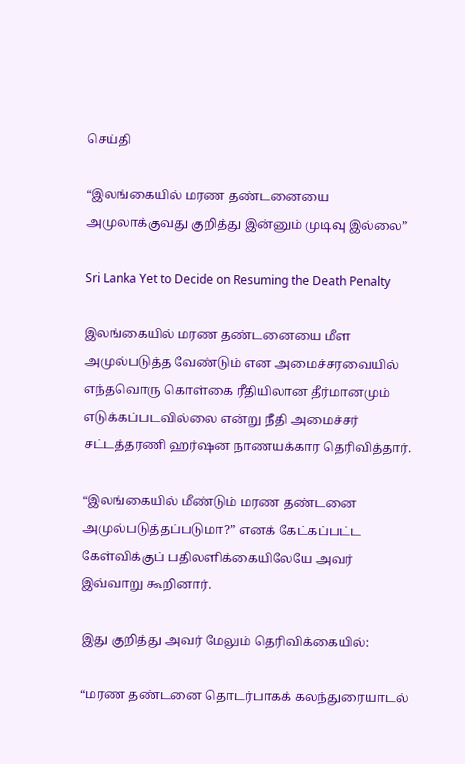செய்தி

“இலங்கையில் மரண தண்டனையை அமுலாக்குவது குறித்து இன்னும் முடிவு இல்லை”

Sri Lanka Yet to Decide on Resuming the Death Penalty

இலங்கையில் மரண தண்டனையை மீள அமுல்படுத்த வேண்டும் என அமைச்சரவையில் எந்தவொரு கொள்கை ரீதியிலான தீர்மானமும் எடுக்கப்படவில்லை என்று நீதி அமைச்சர் சட்டத்தரணி ஹர்ஷன நாணயக்கார தெரிவித்தார்.

“இலங்கையில் மீண்டும் மரண தண்டனை அமுல்படுத்தப்படுமா?” எனக் கேட்கப்பட்ட கேள்விக்குப் பதிலளிக்கையிலேயே அவர் இவ்வாறு கூறினார்.

இது குறித்து அவர் மேலும் தெரிவிக்கையில்:

“மரண தண்டனை தொடர்பாகக் கலந்துரையாடல்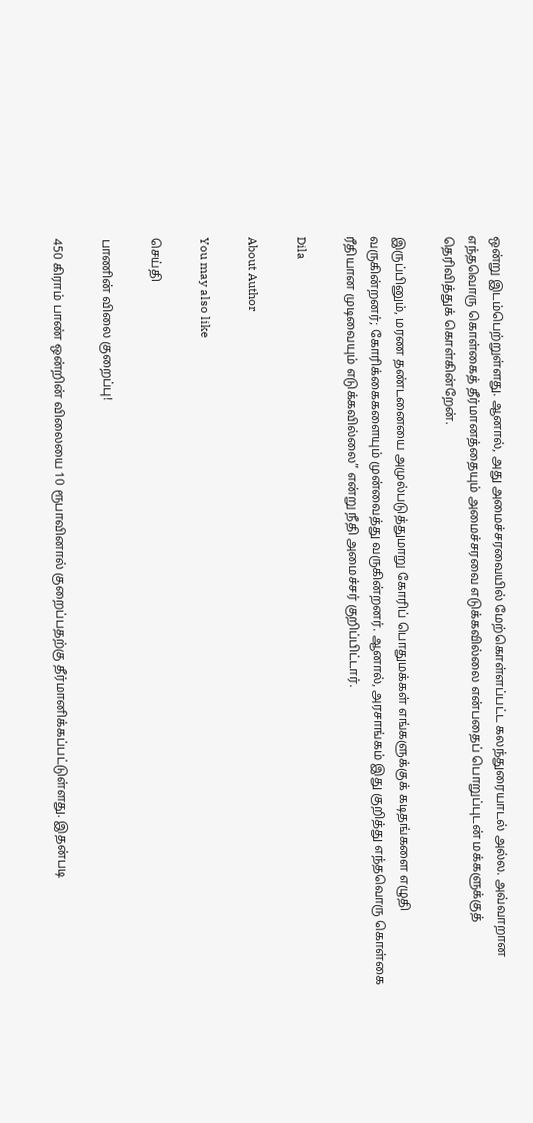ஒன்று இடம்பெற்றுள்ளது. ஆனால், அது அமைச்சரவையில் மேற்கொள்ளப்பட்ட கலந்துரையாடல் அல்ல. அவ்வாறான எந்தவொரு கொள்கைத் தீர்மானத்தையும் அமைச்சரவை எடுக்கவில்லை என்பதைப் பொறுப்புடன் மக்களுக்குத் தெரிவித்துக் கொள்கின்றேன்.

இருப்பினும், மரண தண்டனையை அமுல்படுத்துமாறு கோரிப் பொதுமக்கள் எங்களுக்குக் கடிதங்களை எழுதி வருகின்றனர்; கோரிக்கைகளையும் முன்வைத்து வருகின்றனர். ஆனால், அரசாங்கம் இது குறித்து எந்தவொரு கொள்கை ரீதியான முடிவையும் எடுக்கவில்லை” என்று நீதி அமைச்சர் குறிப்பிட்டார்.

Dila

About Author

You may also like

செய்தி

பாணின் விலை குறைப்பு!

450 கிராம் பாண் ஒன்றின் விலையை 10 ரூபாவினால் குறைப்பதற்கு தீர்மானிக்கப்பட்டுள்ளது. இதன்படி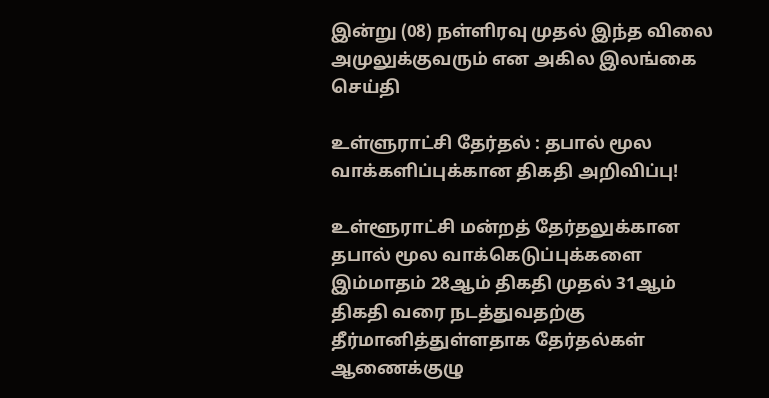இன்று (08) நள்ளிரவு முதல் இந்த விலை அமுலுக்குவரும் என அகில இலங்கை
செய்தி

உள்ளுராட்சி தேர்தல் : தபால் மூல வாக்களிப்புக்கான திகதி அறிவிப்பு!

உள்ளூராட்சி மன்றத் தேர்தலுக்கான தபால் மூல வாக்கெடுப்புக்களை இம்மாதம் 28ஆம் திகதி முதல் 31ஆம் திகதி வரை நடத்துவதற்கு தீர்மானித்துள்ளதாக தேர்தல்கள் ஆணைக்குழு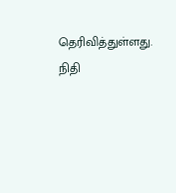தெரிவித்துள்ளது. நிதி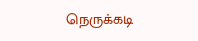நெருக்கடி